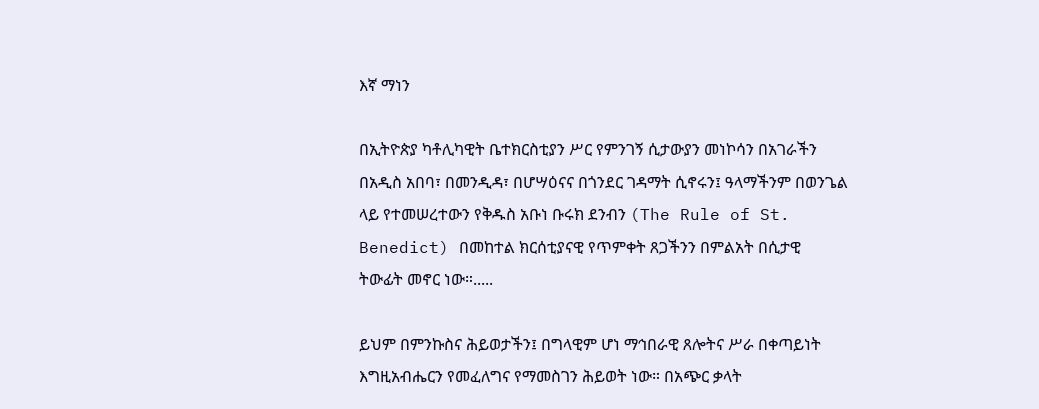እኛ ማነን

በኢትዮጵያ ካቶሊካዊት ቤተክርስቲያን ሥር የምንገኝ ሲታውያን መነኮሳን በአገራችን በአዲስ አበባ፣ በመንዲዳ፣ በሆሣዕናና በጎንደር ገዳማት ሲኖሩን፤ ዓላማችንም በወንጌል ላይ የተመሠረተውን የቅዱስ አቡነ ቡሩክ ደንብን (The Rule of St. Benedict) በመከተል ክርሰቲያናዊ የጥምቀት ጸጋችንን በምልአት በሲታዊ ትውፊት መኖር ነው።.....

ይህም በምንኩስና ሕይወታችን፤ በግላዊም ሆነ ማኅበራዊ ጸሎትና ሥራ በቀጣይነት እግዚአብሔርን የመፈለግና የማመስገን ሕይወት ነው። በአጭር ቃላት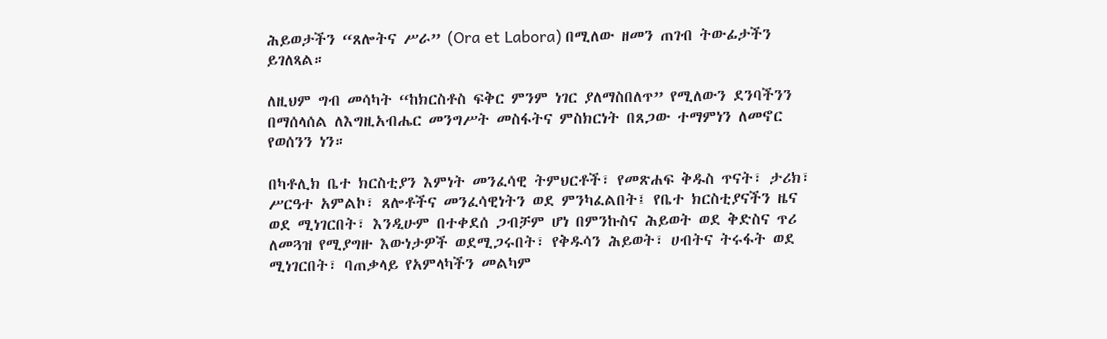ሕይወታችን “ጸሎትና ሥራ” (Ora et Labora) በሚለው ዘመን ጠገብ ትውፊታችን ይገለጻል።

ለዚህም ግብ መሳካት “ከክርስቶስ ፍቅር ምንም ነገር ያለማስበለጥ” የሚለውን ደንባችንን በማሰላሰል ለእግዚአብሔር መንግሥት መስፋትና ምስክርነት በጸጋው ተማምነን ለመኖር የወሰንን ነን።

በካቶሊክ ቤተ ክርስቲያን እምነት መንፈሳዊ ትምህርቶች፣ የመጽሐፍ ቅዱስ ጥናት፣ ታሪክ፣ ሥርዓተ አምልኮ፣ ጸሎቶችና መንፈሳዊነትን ወደ ምንካፈልበት፤ የቤተ ክርስቲያናችን ዜና ወደ ሚነገርበት፣ እንዲሁም በተቀደሰ ጋብቻም ሆነ በምንኩስና ሕይወት ወደ ቅድስና ጥሪ ለመጓዝ የሚያግዙ እውነታዎች ወደሚጋሩበት፣ የቅዱሳን ሕይወት፣ ሀብትና ትሩፋት ወደ ሚነገርበት፣ ባጠቃላይ የአምላካችን መልካም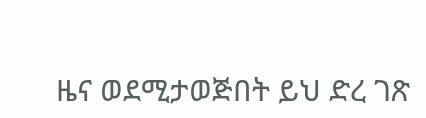ዜና ወደሚታወጅበት ይህ ድረ ገጽ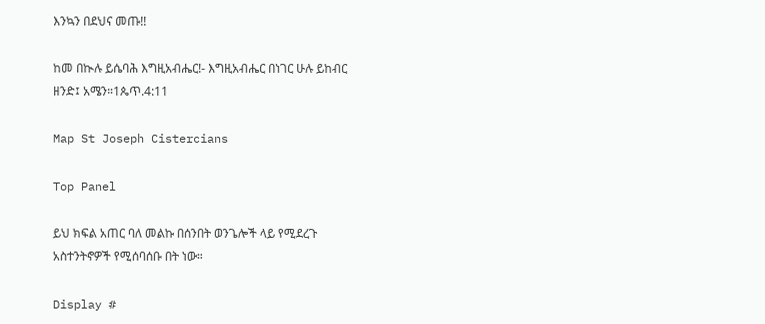እንኳን በደህና መጡ!!

ከመ በኲሉ ይሴባሕ እግዚአብሔር!- እግዚአብሔር በነገር ሁሉ ይከብር ዘንድ፤ አሜን።1ጴጥ.4:11

Map St Joseph Cistercians

Top Panel

ይህ ክፍል አጠር ባለ መልኩ በሰንበት ወንጌሎች ላይ የሚደረጉ አስተንትኖዎች የሚሰባሰቡ በት ነው።

Display #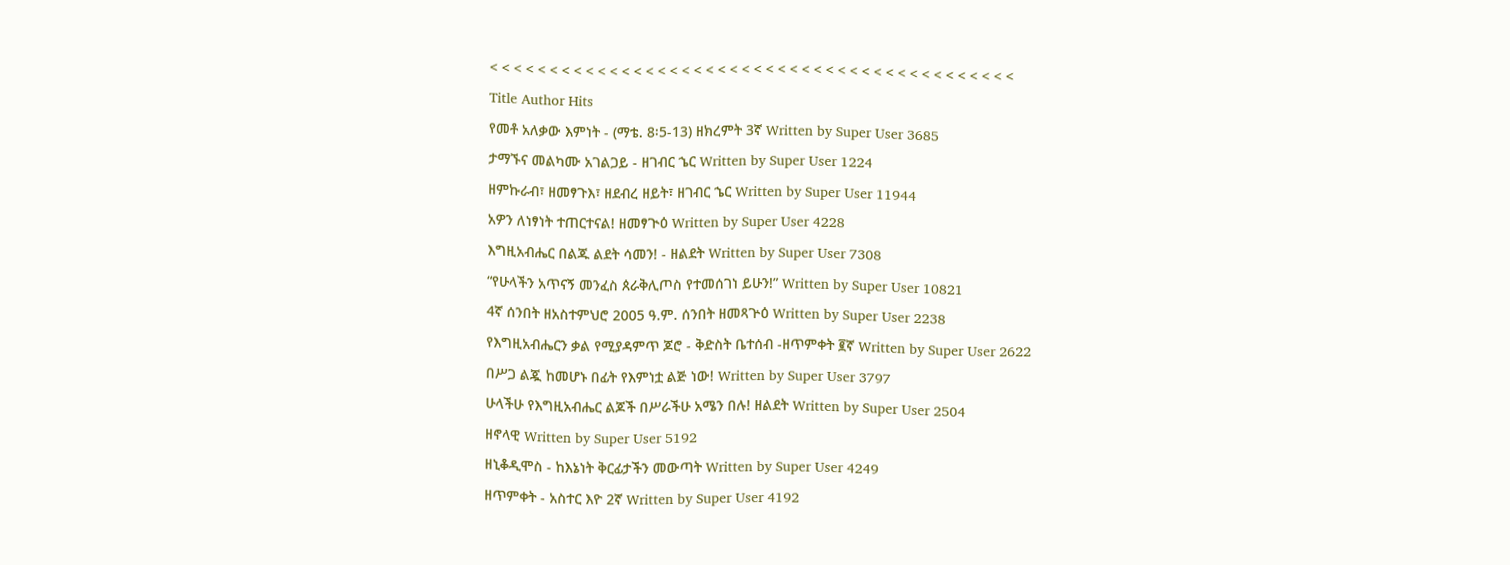< < < < < < < < < < < < < < < < < < < < < < < < < < < < < < < < < < < < < < < < < < < <
Title Author Hits
የመቶ አለቃው እምነት - (ማቴ. 8፡5-13) ዘክረምት 3ኛ Written by Super User 3685
ታማኙና መልካሙ አገልጋይ - ዘገብር ኄር Written by Super User 1224
ዘምኩራብ፣ ዘመፃጉእ፣ ዘደብረ ዘይት፣ ዘገብር ኄር Written by Super User 11944
አዎን ለነፃነት ተጠርተናል! ዘመፃጒዕ Written by Super User 4228
እግዚአብሔር በልጁ ልደት ሳመን! - ዘልደት Written by Super User 7308
“የሁላችን አጥናኝ መንፈስ ጰራቅሊጦስ የተመሰገነ ይሁን!” Written by Super User 10821
4ኛ ሰንበት ዘአስተምህሮ 2005 ዓ.ም. ሰንበት ዘመጻጕዕ Written by Super User 2238
የእግዚአብሔርን ቃል የሚያዳምጥ ጆሮ - ቅድስት ቤተሰብ -ዘጥምቀት ፪ኛ Written by Super User 2622
በሥጋ ልጇ ከመሆኑ በፊት የእምነቷ ልጅ ነው! Written by Super User 3797
ሁላችሁ የእግዚአብሔር ልጆች በሥራችሁ አሜን በሉ! ዘልደት Written by Super User 2504
ዘኖላዊ Written by Super User 5192
ዘኒቆዲሞስ - ከእኔነት ቅርፊታችን መውጣት Written by Super User 4249
ዘጥምቀት - አስተር እዮ 2ኛ Written by Super User 4192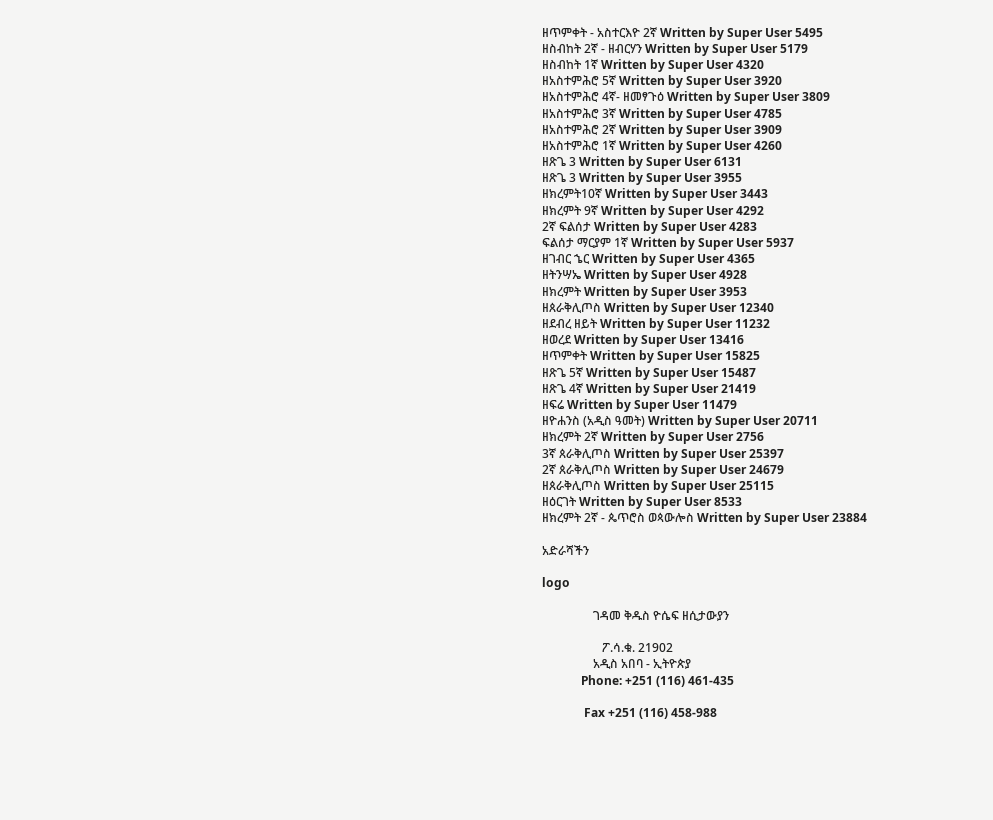ዘጥምቀት - አስተርእዮ 2ኛ Written by Super User 5495
ዘስብከት 2ኛ - ዘብርሃን Written by Super User 5179
ዘስብከት 1ኛ Written by Super User 4320
ዘአስተምሕሮ 5ኛ Written by Super User 3920
ዘአስተምሕሮ 4ኛ- ዘመፃጉዕ Written by Super User 3809
ዘአስተምሕሮ 3ኛ Written by Super User 4785
ዘአስተምሕሮ 2ኛ Written by Super User 3909
ዘአስተምሕሮ 1ኛ Written by Super User 4260
ዘጽጌ 3 Written by Super User 6131
ዘጽጌ 3 Written by Super User 3955
ዘክረምት10ኛ Written by Super User 3443
ዘክረምት 9ኛ Written by Super User 4292
2ኛ ፍልሰታ Written by Super User 4283
ፍልሰታ ማርያም 1ኛ Written by Super User 5937
ዘገብር ኄር Written by Super User 4365
ዘትንሣኤ Written by Super User 4928
ዘክረምት Written by Super User 3953
ዘጰራቅሊጦስ Written by Super User 12340
ዘደብረ ዘይት Written by Super User 11232
ዘወረደ Written by Super User 13416
ዘጥምቀት Written by Super User 15825
ዘጽጌ 5ኛ Written by Super User 15487
ዘጽጌ 4ኛ Written by Super User 21419
ዘፍሬ Written by Super User 11479
ዘዮሐንስ (አዲስ ዓመት) Written by Super User 20711
ዘክረምት 2ኛ Written by Super User 2756
3ኛ ጰራቅሊጦስ Written by Super User 25397
2ኛ ጰራቅሊጦስ Written by Super User 24679
ዘጰራቅሊጦስ Written by Super User 25115
ዘዕርገት Written by Super User 8533
ዘክረምት 2ኛ - ጴጥሮስ ወጳውሎስ Written by Super User 23884

አድራሻችን

logo

                 ገዳመ ቅዱስ ዮሴፍ ዘሲታውያን

                    ፖ.ሳ.ቁ. 21902
                 አዲስ አበባ - ኢትዮጵያ
             Phone: +251 (116) 461-435

              Fax +251 (116) 458-988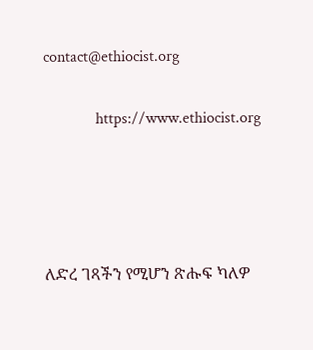contact@ethiocist.org

             https://www.ethiocist.org




ለድረ ገጻችን የሚሆን ጽሑፍ ካለዎ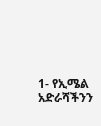1- የኢሜል አድራሻችንን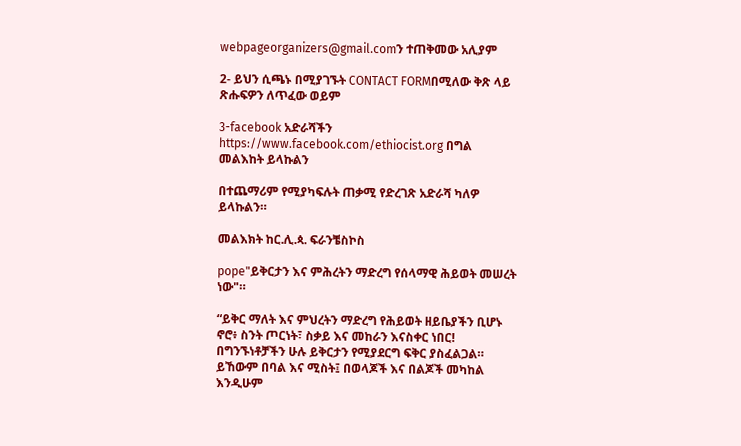webpageorganizers@gmail.comን ተጠቅመው አሊያም

2- ይህን ሲጫኑ በሚያገኙት CONTACT FORMበሚለው ቅጽ ላይ ጽሑፍዎን ለጥፈው ወይም

3-facebook አድራሻችን https://www.facebook.com/ethiocist.org በግል መልእከት ይላኩልን

በተጨማሪም የሚያካፍሉት ጠቃሚ የድረገጽ አድራሻ ካለዎ ይላኩልን።

መልእክት ከር.ሊ.ጳ. ፍራንቼስኮስ

pope"ይቅርታን እና ምሕረትን ማድረግ የሰላማዊ ሕይወት መሠረት ነው"።

“ይቅር ማለት እና ምህረትን ማድረግ የሕይወት ዘይቤያችን ቢሆኑ ኖሮ፥ ስንት ጦርነት፣ ስቃይ እና መከራን እናስቀር ነበር! በግንኙነቶቻችን ሁሉ ይቅርታን የሚያደርግ ፍቅር ያስፈልጋል። ይኸውም በባል እና ሚስት፤ በወላጆች እና በልጆች መካከል እንዲሁም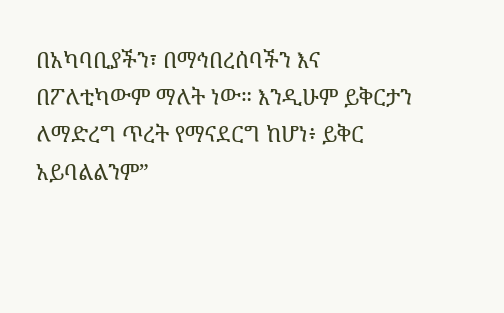በአካባቢያችን፣ በማኅበረሰባችን እና በፖለቲካውም ማለት ነው። እንዲሁም ይቅርታን ለማድረግ ጥረት የማናደርግ ከሆነ፥ ይቅር አይባልልንም”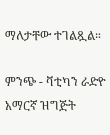ማለታቸው ተገልጿል።

ምንጭ - ቫቲካን ራድዮ አማርኛ ዝግጅት